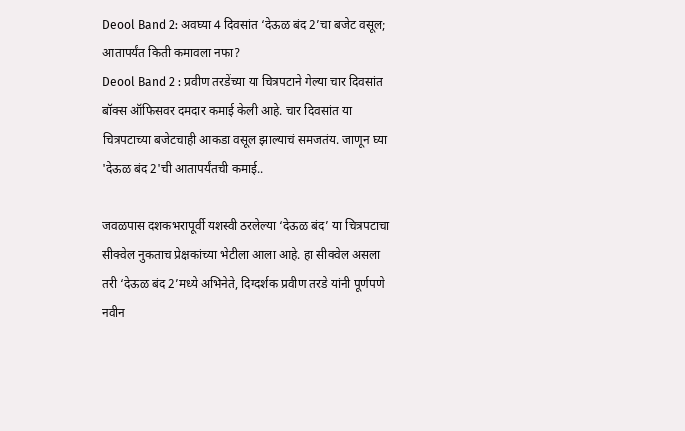Deool Band 2: अवघ्या 4 दिवसांत ‘देऊळ बंद 2’चा बजेट वसूल; आतापर्यंत किती कमावला नफा?
Deool Band 2 : प्रवीण तरडेंच्या या चित्रपटाने गेल्या चार दिवसांत बॉक्स ऑफिसवर दमदार कमाई केली आहे. चार दिवसांत या चित्रपटाच्या बजेटचाही आकडा वसूल झाल्याचं समजतंय. जाणून घ्या 'देऊळ बंद 2'ची आतापर्यंतची कमाई..

जवळपास दशकभरापूर्वी यशस्वी ठरलेल्या ‘देऊळ बंद’ या चित्रपटाचा सीक्वेल नुकताच प्रेक्षकांच्या भेटीला आला आहे. हा सीक्वेल असला तरी ‘देऊळ बंद 2’मध्ये अभिनेते, दिग्दर्शक प्रवीण तरडे यांनी पूर्णपणे नवीन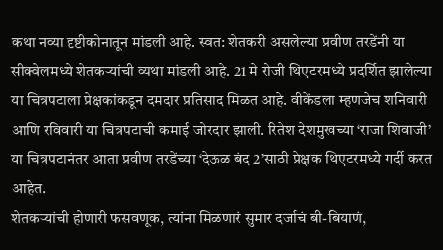कथा नव्या दृष्टीकोनातून मांडली आहे. स्वत: शेतकरी असलेल्या प्रवीण तरडेंनी या सीक्वेलमध्ये शेतकऱ्यांची व्यथा मांडली आहे. 21 मे रोजी थिएटरमध्ये प्रदर्शित झालेल्या या चित्रपटाला प्रेक्षकांकडून दमदार प्रतिसाद मिळत आहे. वीकेंडला म्हणजेच शनिवारी आणि रविवारी या चित्रपटाची कमाई जोरदार झाली. रितेश देशमुखच्या ‘राजा शिवाजी’ या चित्रपटानंतर आता प्रवीण तरडेंच्या ‘देऊळ बंद 2’साठी प्रेक्षक थिएटरमध्ये गर्दी करत आहेत.
शेतकऱ्यांची होणारी फसवणूक, त्यांना मिळणारं सुमार दर्जाचं बी-बियाणं,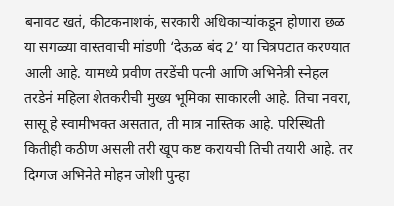बनावट खतं, कीटकनाशकं, सरकारी अधिकाऱ्यांकडून होणारा छळ या सगळ्या वास्तवाची मांडणी ‘देऊळ बंद 2’ या चित्रपटात करण्यात आली आहे. यामध्ये प्रवीण तरडेंची पत्नी आणि अभिनेत्री स्नेहल तरडेनं महिला शेतकरीची मुख्य भूमिका साकारली आहे. तिचा नवरा, सासू हे स्वामीभक्त असतात, ती मात्र नास्तिक आहे. परिस्थिती कितीही कठीण असली तरी खूप कष्ट करायची तिची तयारी आहे. तर दिग्गज अभिनेते मोहन जोशी पुन्हा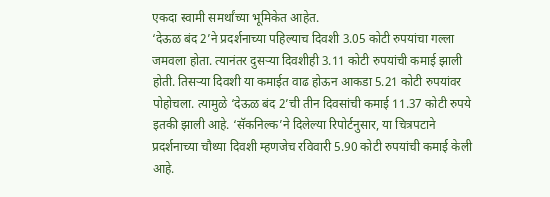एकदा स्वामी समर्थांच्या भूमिकेत आहेत.
‘देऊळ बंद 2’ने प्रदर्शनाच्या पहिल्याच दिवशी 3.05 कोटी रुपयांचा गल्ला जमवला होता. त्यानंतर दुसऱ्या दिवशीही 3.11 कोटी रुपयांची कमाई झाली होती. तिसऱ्या दिवशी या कमाईत वाढ होऊन आकडा 5.21 कोटी रुपयांवर पोहोचला. त्यामुळे ‘देऊळ बंद 2’ची तीन दिवसांची कमाई 11.37 कोटी रुपये इतकी झाली आहे. ‘सॅकनिल्क’ने दिलेल्या रिपोर्टनुसार, या चित्रपटाने प्रदर्शनाच्या चौथ्या दिवशी म्हणजेच रविवारी 5.90 कोटी रुपयांची कमाई केली आहे.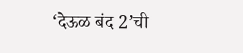‘देऊळ बंद 2’ची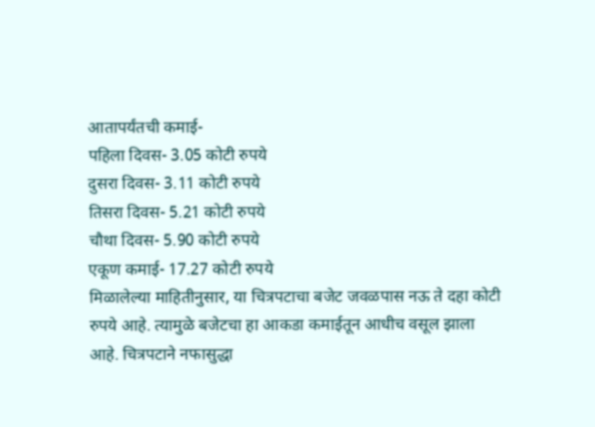आतापर्यंतची कमाई-
पहिला दिवस- 3.05 कोटी रुपये
दुसरा दिवस- 3.11 कोटी रुपये
तिसरा दिवस- 5.21 कोटी रुपये
चौथा दिवस- 5.90 कोटी रुपये
एकूण कमाई- 17.27 कोटी रुपये
मिळालेल्या माहितीनुसार, या चित्रपटाचा बजेट जवळपास नऊ ते दहा कोटी रुपये आहे. त्यामुळे बजेटचा हा आकडा कमाईतून आधीच वसूल झाला आहे. चित्रपटाने नफासुद्धा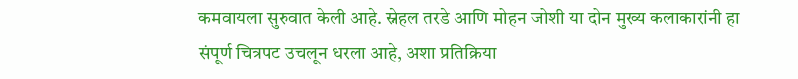कमवायला सुरुवात केली आहे. स्नेहल तरडे आणि मोहन जोशी या दोन मुख्य कलाकारांनी हा संपूर्ण चित्रपट उचलून धरला आहे, अशा प्रतिक्रिया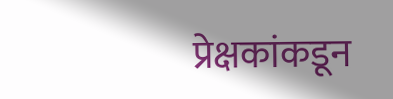प्रेक्षकांकडून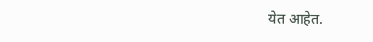येत आहेत.